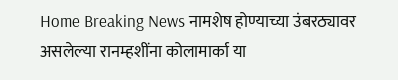Home Breaking News नामशेष होण्याच्या उंबरठ्यावर असलेल्या रानम्हशींना कोलामार्का या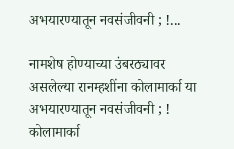अभयारण्यातून नवसंजीवनी ; !...

नामशेष होण्याच्या उंबरठ्यावर असलेल्या रानम्हशींना कोलामार्का या अभयारण्यातून नवसंजीवनी ; ! कोलामार्का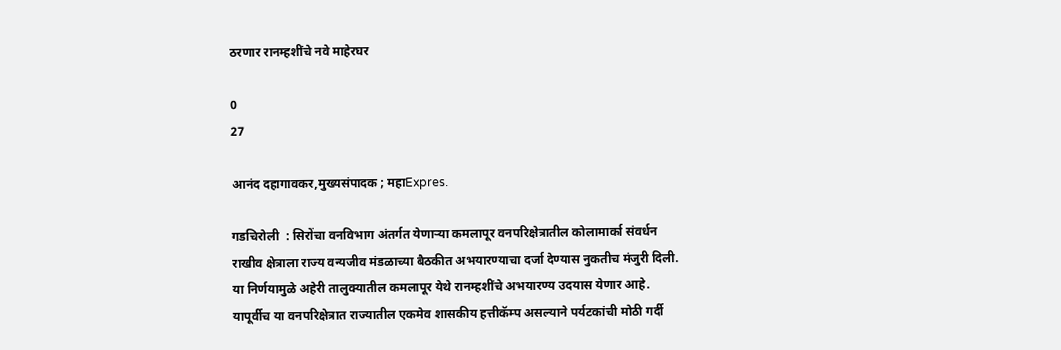ठरणार रानम्हशींचे नवे माहेरघर

0
27

आनंद दहागावकर,मुख्यसंपादक ; महाExpres.

गडचिरोली  : सिरोंचा वनविभाग अंतर्गत येणाऱ्या कमलापूर वनपरिक्षेत्रातील कोलामार्का संवर्धन राखीव क्षेत्राला राज्य वन्यजीव मंडळाच्या बैठकीत अभयारण्याचा दर्जा देण्यास नुकतीच मंजुरी दिली. या निर्णयामुळे अहेरी तालुक्यातील कमलापूर येथे रानम्हशींचे अभयारण्य उदयास येणार आहे. यापूर्वीच या वनपरिक्षेत्रात राज्यातील एकमेव शासकीय हत्तीकॅम्प असल्याने पर्यटकांची मोठी गर्दी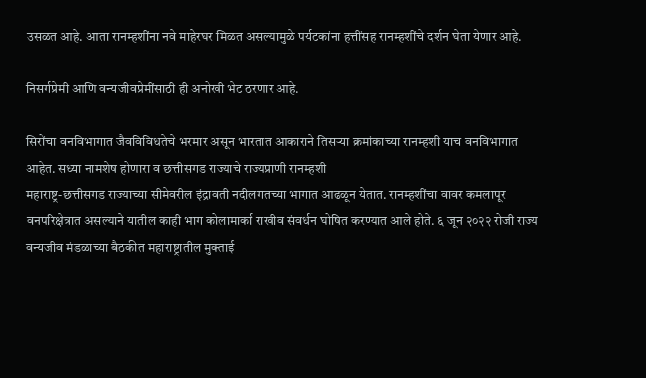उसळत आहे. आता रानम्हशींना नवे माहेरघर मिळत असल्यामुळे पर्यटकांना हत्तींसह रानम्हशींचे दर्शन घेता येणार आहे.

निसर्गप्रेमी आणि वन्यजीवप्रेमींसाठी ही अनोखी भेट ठरणार आहे.

सिरोंचा वनविभागात जैवविविधतेचे भरमार असून भारतात आकाराने तिसऱ्या क्रमांकाच्या रानम्हशी याच वनविभागात आहेत. सध्या नामशेष होणारा व छत्तीसगड राज्याचे राज्यप्राणी रानम्हशी
महाराष्ट्र-छत्तीसगड राज्याच्या सीमेवरील इंद्रावती नदीलगतच्या भागात आढळून येतात. रानम्हशींचा वावर कमलापूर वनपरिक्षेत्रात असल्याने यातील काही भाग कोलामार्का राखीव संवर्धन घोषित करण्यात आले होते. ६ जून २०२२ रोजी राज्य वन्यजीव मंडळाच्या बैठकीत महाराष्ट्रातील मुक्ताई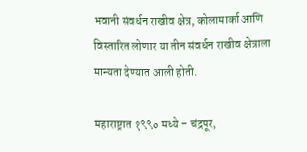भवानी संवर्धन राखीव क्षेत्र, कोलामार्का आणि विस्तारित लोणार या तीन संवर्धन राखीव क्षेत्राला मान्यता देण्यात आली होती.

महाराष्ट्रात १९९० मध्ये – चंद्रपूर,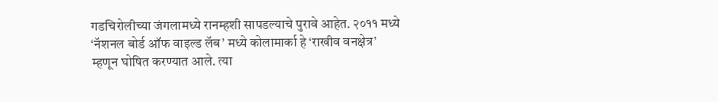गडचिरोलीच्या जंगलामध्ये रानम्हशी सापडल्याचे पुरावे आहेत. २०११ मध्ये ‘नॅशनल बोर्ड ऑफ वाइल्ड लॅब’ मध्ये कोलामार्का हे ‘राखीव वनक्षेत्र’ म्हणून घोषित करण्यात आले. त्या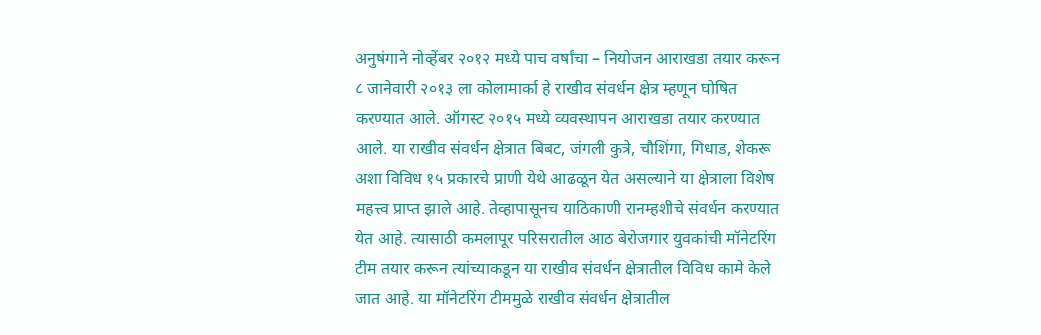अनुषंगाने नोव्हेंबर २०१२ मध्ये पाच वर्षांचा – नियोजन आराखडा तयार करून ८ जानेवारी २०१३ ला कोलामार्का हे राखीव संवर्धन क्षेत्र म्हणून घोषित करण्यात आले. ऑगस्ट २०१५ मध्ये व्यवस्थापन आराखडा तयार करण्यात आले. या राखीव संवर्धन क्षेत्रात बिबट, जंगली कुत्रे, चौशिंगा, गिधाड, शेकरू अशा विविध १५ प्रकारचे प्राणी येथे आढळून येत असल्याने या क्षेत्राला विशेष महत्त्व प्राप्त झाले आहे. तेव्हापासूनच याठिकाणी रानम्हशीचे संवर्धन करण्यात येत आहे. त्यासाठी कमलापूर परिसरातील आठ बेरोजगार युवकांची मॉनेटरिंग टीम तयार करून त्यांच्याकडून या राखीव संवर्धन क्षेत्रातील विविध कामे केले जात आहे. या मॉनेटरिंग टीममुळे राखीव संवर्धन क्षेत्रातील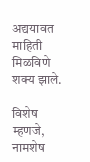अद्ययावत माहिती मिळविणे शक्य झाले.

विशेष म्हणजे, नामशेष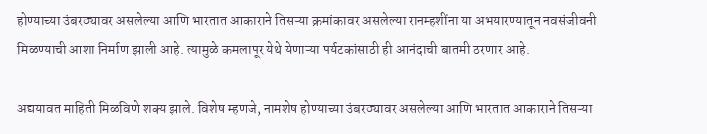होण्याच्या उंबरठ्यावर असलेल्या आणि भारतात आकाराने तिसऱ्या क्रमांकावर असलेल्या रानम्हशींना या अभयारण्यातून नवसंजीवनी मिळण्याची आशा निर्माण झाली आहे. त्यामुळे कमलापूर येथे येणाऱ्या पर्यटकांसाठी ही आनंदाची बातमी ठरणार आहे.

अद्ययावत माहिती मिळविणे शक्य झाले. विशेष म्हणजे, नामशेष होण्याच्या उंबरठ्यावर असलेल्या आणि भारतात आकाराने तिसऱ्या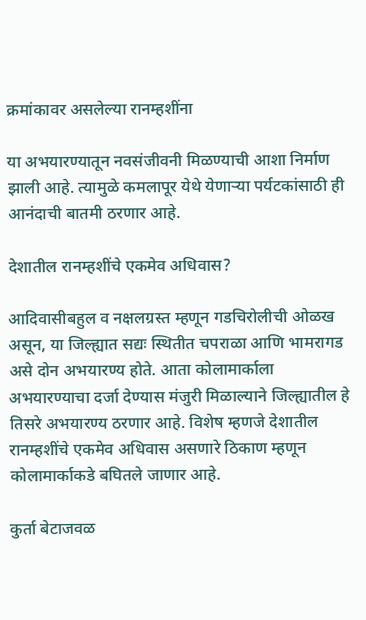क्रमांकावर असलेल्या रानम्हशींना

या अभयारण्यातून नवसंजीवनी मिळण्याची आशा निर्माण झाली आहे. त्यामुळे कमलापूर येथे येणाऱ्या पर्यटकांसाठी ही आनंदाची बातमी ठरणार आहे.

देशातील रानम्हशींचे एकमेव अधिवास?

आदिवासीबहुल व नक्षलग्रस्त म्हणून गडचिरोलीची ओळख असून, या जिल्ह्यात सद्यः स्थितीत चपराळा आणि भामरागड असे दोन अभयारण्य होते. आता कोलामार्काला अभयारण्याचा दर्जा देण्यास मंजुरी मिळाल्याने जिल्ह्यातील हे तिसरे अभयारण्य ठरणार आहे. विशेष म्हणजे देशातील रानम्हशींचे एकमेव अधिवास असणारे ठिकाण म्हणून कोलामार्काकडे बघितले जाणार आहे.

कुर्ता बेटाजवळ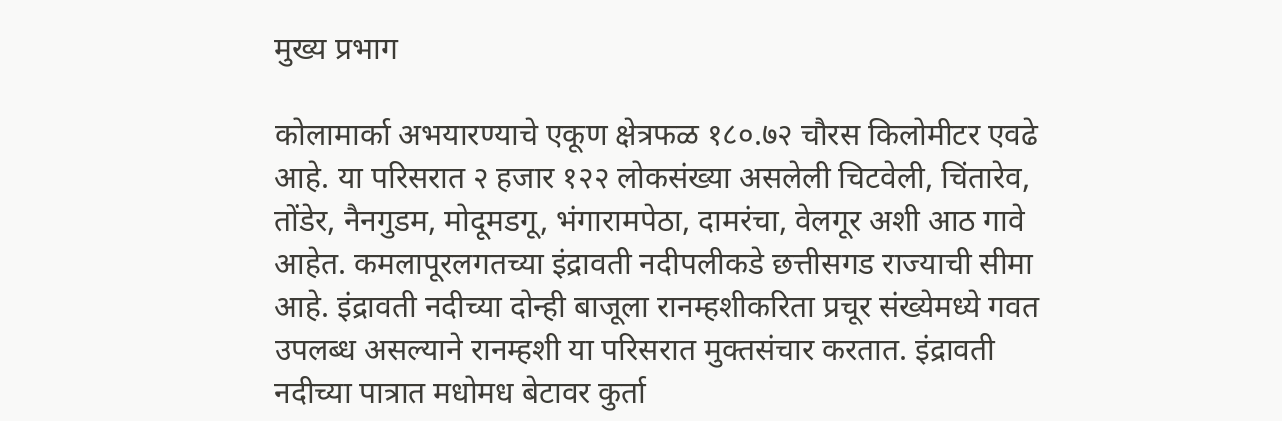मुख्य प्रभाग

कोलामार्का अभयारण्याचे एकूण क्षेत्रफळ १८०.७२ चौरस किलोमीटर एवढे आहे. या परिसरात २ हजार १२२ लोकसंख्या असलेली चिटवेली, चिंतारेव, तोंडेर, नैनगुडम, मोदूमडगू, भंगारामपेठा, दामरंचा, वेलगूर अशी आठ गावे आहेत. कमलापूरलगतच्या इंद्रावती नदीपलीकडे छत्तीसगड राज्याची सीमा आहे. इंद्रावती नदीच्या दोन्ही बाजूला रानम्हशीकरिता प्रचूर संख्येमध्ये गवत उपलब्ध असल्याने रानम्हशी या परिसरात मुक्तसंचार करतात. इंद्रावती नदीच्या पात्रात मधोमध बेटावर कुर्ता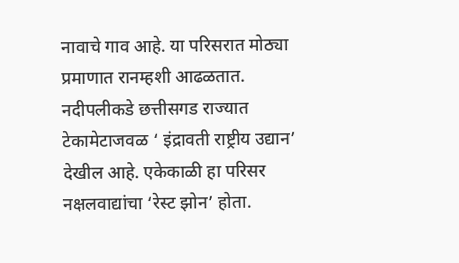नावाचे गाव आहे. या परिसरात मोठ्या प्रमाणात रानम्हशी आढळतात. नदीपलीकडे छत्तीसगड राज्यात टेकामेटाजवळ ‘ इंद्रावती राष्ट्रीय उद्यान’ देखील आहे. एकेकाळी हा परिसर नक्षलवाद्यांचा ‘रेस्ट झोन’ होता.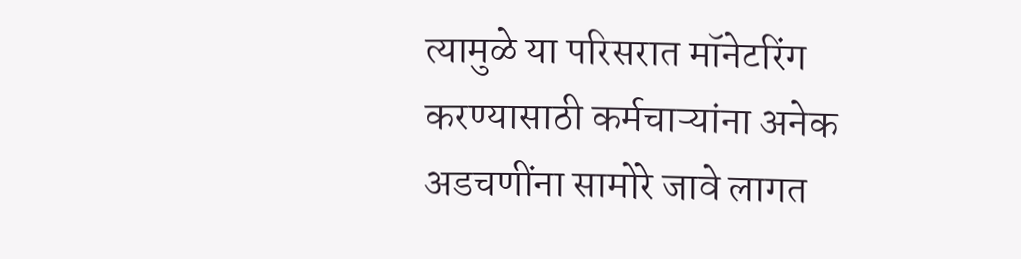त्यामुळे या परिसरात मॉनेटरिंग करण्यासाठी कर्मचाऱ्यांना अनेक अडचणींना सामोरे जावे लागत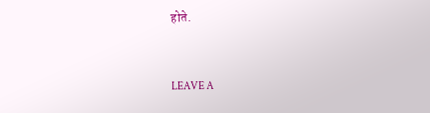होते.



LEAVE A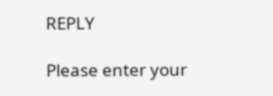REPLY

Please enter your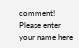comment!
Please enter your name here